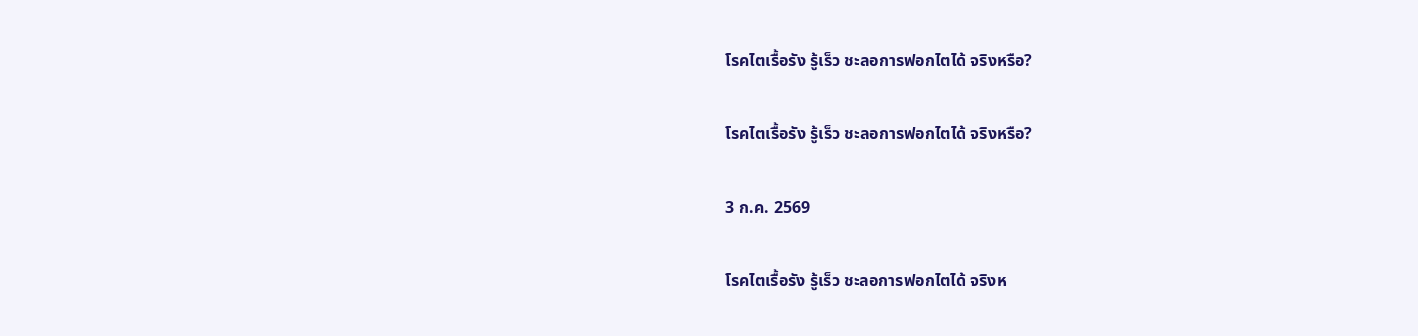โรคไตเรื้อรัง รู้เร็ว ชะลอการฟอกไตได้ จริงหรือ?

โรคไตเรื้อรัง รู้เร็ว ชะลอการฟอกไตได้ จริงหรือ?

3 ก.ค. 2569

โรคไตเรื้อรัง รู้เร็ว ชะลอการฟอกไตได้ จริงห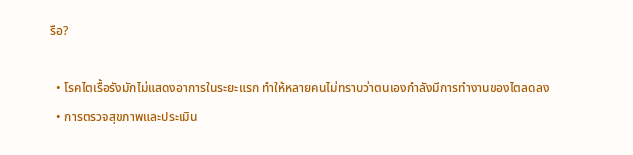รือ?

  • โรคไตเรื้อรังมักไม่แสดงอาการในระยะแรก ทำให้หลายคนไม่ทราบว่าตนเองกำลังมีการทำงานของไตลดลง
  • การตรวจสุขภาพและประเมิน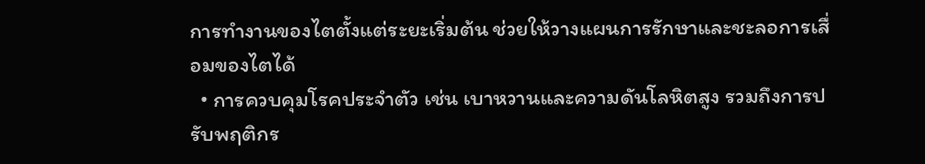การทำงานของไตตั้งแต่ระยะเริ่มต้น ช่วยให้วางแผนการรักษาและชะลอการเสื่อมของไตได้
  • การควบคุมโรคประจำตัว เช่น เบาหวานและความดันโลหิตสูง รวมถึงการปรับพฤติกร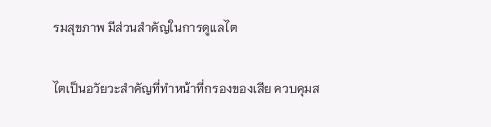รมสุขภาพ มีส่วนสำคัญในการดูแลไต

ไตเป็นอวัยวะสำคัญที่ทำหน้าที่กรองของเสีย ควบคุมส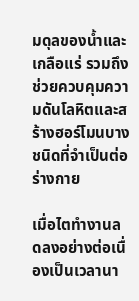มดุลของน้ำและเกลือแร่ รวมถึงช่วยควบคุมความดันโลหิตและสร้างฮอร์โมนบางชนิดที่จำเป็นต่อร่างกาย

เมื่อไตทำงานลดลงอย่างต่อเนื่องเป็นเวลานา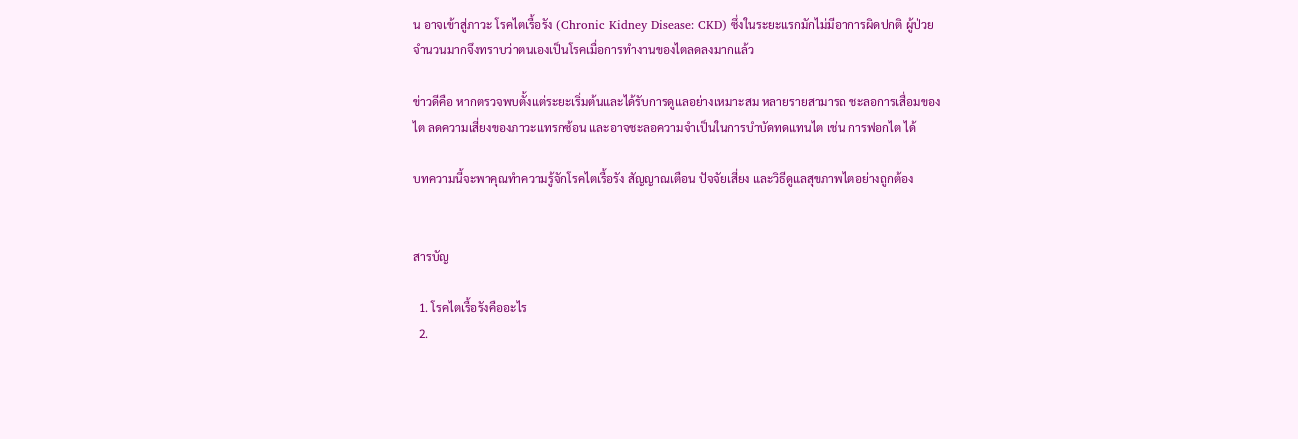น อาจเข้าสู่ภาวะ โรคไตเรื้อรัง (Chronic Kidney Disease: CKD) ซึ่งในระยะแรกมักไม่มีอาการผิดปกติ ผู้ป่วยจำนวนมากจึงทราบว่าตนเองเป็นโรคเมื่อการทำงานของไตลดลงมากแล้ว

ข่าวดีคือ หากตรวจพบตั้งแต่ระยะเริ่มต้นและได้รับการดูแลอย่างเหมาะสม หลายรายสามารถ ชะลอการเสื่อมของไต ลดความเสี่ยงของภาวะแทรกซ้อน และอาจชะลอความจำเป็นในการบำบัดทดแทนไต เช่น การฟอกไต ได้

บทความนี้จะพาคุณทำความรู้จักโรคไตเรื้อรัง สัญญาณเตือน ปัจจัยเสี่ยง และวิธีดูแลสุขภาพไตอย่างถูกต้อง


สารบัญ

  1. โรคไตเรื้อรังคืออะไร
  2.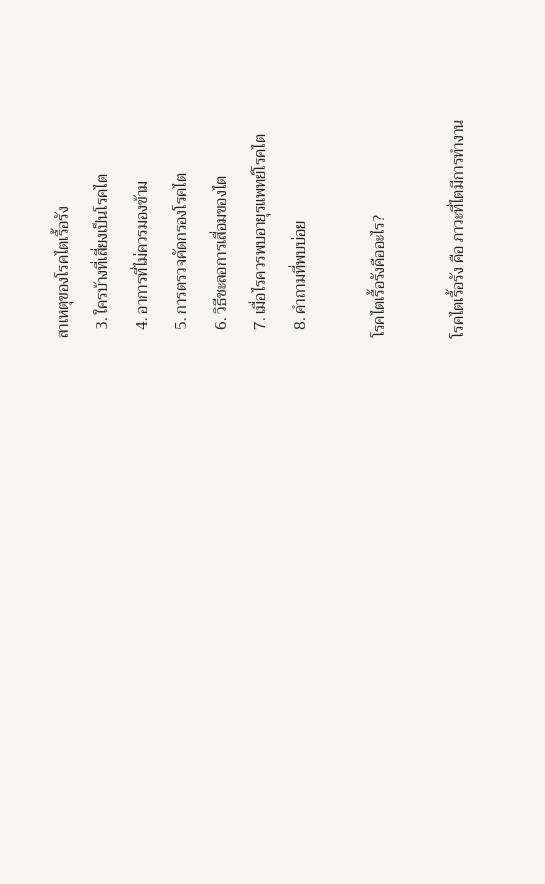สาเหตุของโรคไตเรื้อรัง
  3. ใครบ้างที่เสี่ยงเป็นโรคไต
  4. อาการที่ไม่ควรมองข้าม
  5. การตรวจคัดกรองโรคไต
  6. วิธีชะลอการเสื่อมของไต
  7. เมื่อไรควรพบอายุรแพทย์โรคไต
  8. คำถามที่พบบ่อย

โรคไตเรื้อรังคืออะไร?

โรคไตเรื้อรัง คือ ภาวะที่ไตมีการทำงาน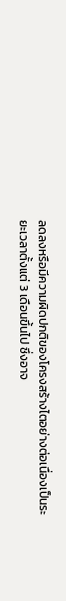ลดลงหรือมีความผิดปกติของโครงสร้างไตอย่างต่อเนื่องเป็นระยะเวลาตั้งแต่ 3 เดือนขึ้นไป ซึ่งอาจ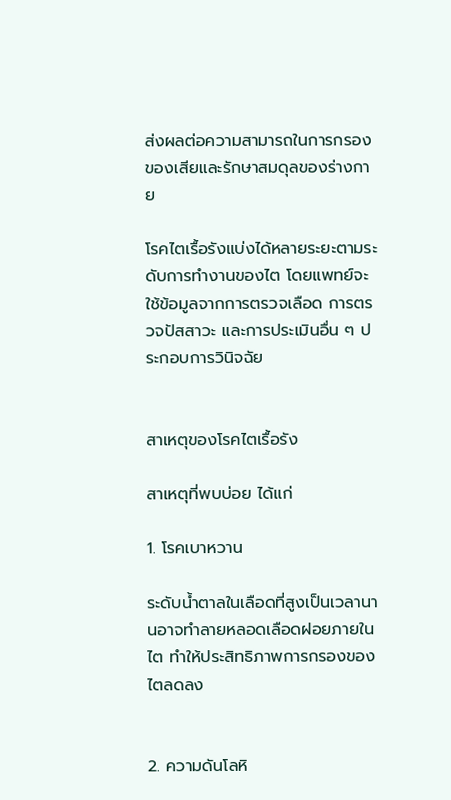ส่งผลต่อความสามารถในการกรองของเสียและรักษาสมดุลของร่างกาย

โรคไตเรื้อรังแบ่งได้หลายระยะตามระดับการทำงานของไต โดยแพทย์จะใช้ข้อมูลจากการตรวจเลือด การตรวจปัสสาวะ และการประเมินอื่น ๆ ประกอบการวินิจฉัย


สาเหตุของโรคไตเรื้อรัง

สาเหตุที่พบบ่อย ได้แก่

1. โรคเบาหวาน

ระดับน้ำตาลในเลือดที่สูงเป็นเวลานานอาจทำลายหลอดเลือดฝอยภายในไต ทำให้ประสิทธิภาพการกรองของไตลดลง


2. ความดันโลหิ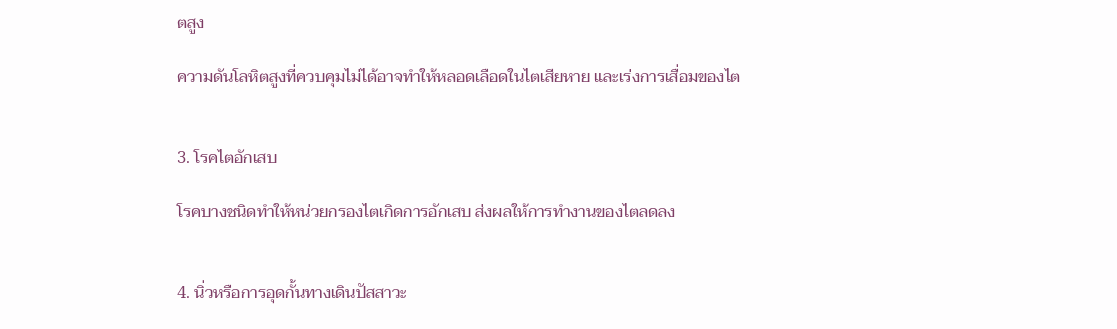ตสูง

ความดันโลหิตสูงที่ควบคุมไม่ได้อาจทำให้หลอดเลือดในไตเสียหาย และเร่งการเสื่อมของไต


3. โรคไตอักเสบ

โรคบางชนิดทำให้หน่วยกรองไตเกิดการอักเสบ ส่งผลให้การทำงานของไตลดลง


4. นิ่วหรือการอุดกั้นทางเดินปัสสาวะ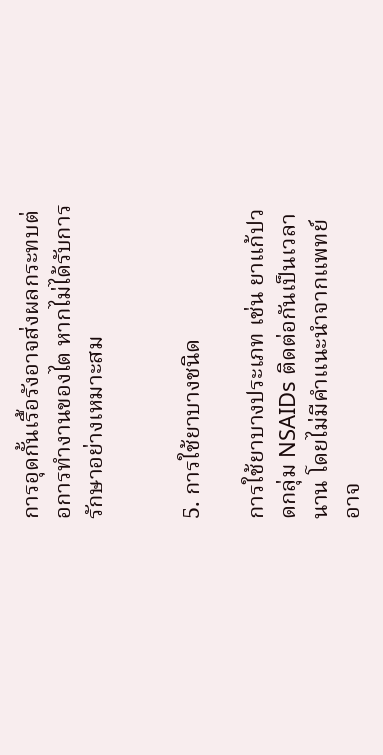การอุดกั้นเรื้อรังอาจส่งผลกระทบต่อการทำงานของไต หากไม่ได้รับการรักษาอย่างเหมาะสม


5. การใช้ยาบางชนิด

การใช้ยาบางประเภท เช่น ยาแก้ปวดกลุ่ม NSAIDs ติดต่อกันเป็นเวลานาน โดยไม่มีคำแนะนำจากแพทย์ อาจ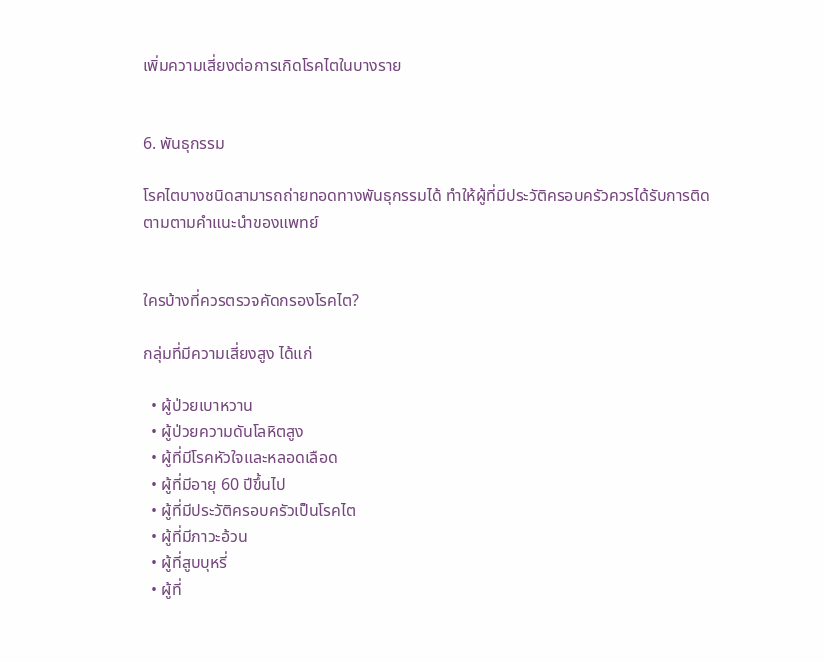เพิ่มความเสี่ยงต่อการเกิดโรคไตในบางราย


6. พันธุกรรม

โรคไตบางชนิดสามารถถ่ายทอดทางพันธุกรรมได้ ทำให้ผู้ที่มีประวัติครอบครัวควรได้รับการติดตามตามคำแนะนำของแพทย์


ใครบ้างที่ควรตรวจคัดกรองโรคไต?

กลุ่มที่มีความเสี่ยงสูง ได้แก่

  • ผู้ป่วยเบาหวาน
  • ผู้ป่วยความดันโลหิตสูง
  • ผู้ที่มีโรคหัวใจและหลอดเลือด
  • ผู้ที่มีอายุ 60 ปีขึ้นไป
  • ผู้ที่มีประวัติครอบครัวเป็นโรคไต
  • ผู้ที่มีภาวะอ้วน
  • ผู้ที่สูบบุหรี่
  • ผู้ที่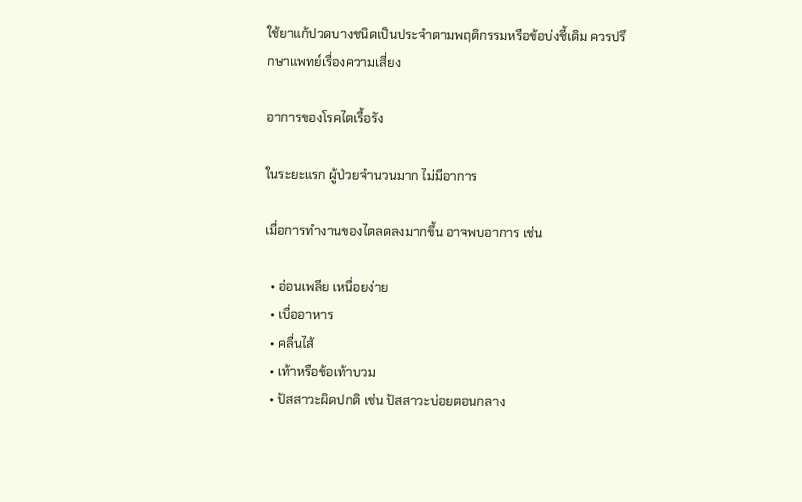ใช้ยาแก้ปวดบางชนิดเป็นประจำตามพฤติกรรมหรือข้อบ่งชี้เดิม ควรปรึกษาแพทย์เรื่องความเสี่ยง

อาการของโรคไตเรื้อรัง

ในระยะแรก ผู้ป่วยจำนวนมาก ไม่มีอาการ

เมื่อการทำงานของไตลดลงมากขึ้น อาจพบอาการ เช่น

  • อ่อนเพลีย เหนื่อยง่าย
  • เบื่ออาหาร
  • คลื่นไส้
  • เท้าหรือข้อเท้าบวม
  • ปัสสาวะผิดปกติ เช่น ปัสสาวะบ่อยตอนกลาง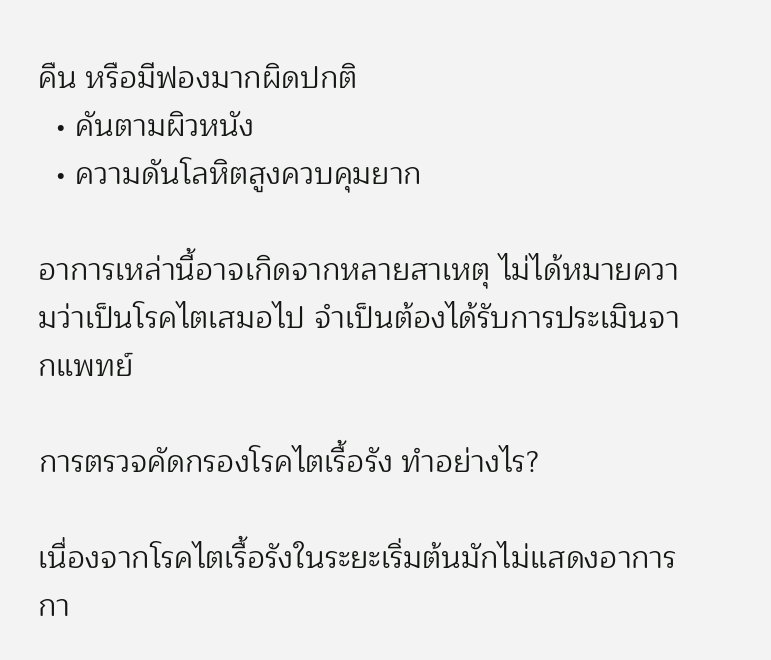คืน หรือมีฟองมากผิดปกติ
  • คันตามผิวหนัง
  • ความดันโลหิตสูงควบคุมยาก

อาการเหล่านี้อาจเกิดจากหลายสาเหตุ ไม่ได้หมายความว่าเป็นโรคไตเสมอไป จำเป็นต้องได้รับการประเมินจากแพทย์

การตรวจคัดกรองโรคไตเรื้อรัง ทำอย่างไร?

เนื่องจากโรคไตเรื้อรังในระยะเริ่มต้นมักไม่แสดงอาการ กา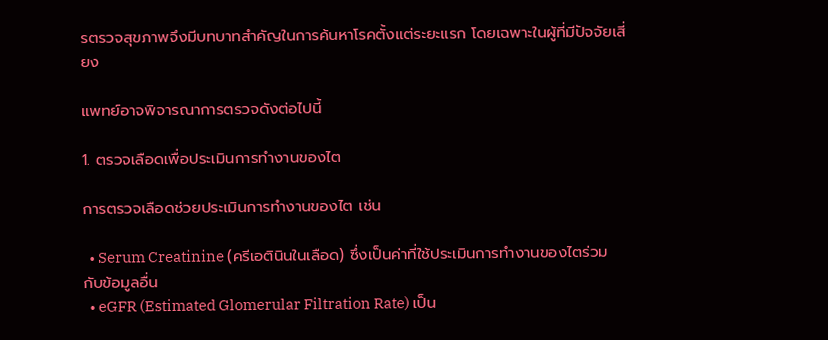รตรวจสุขภาพจึงมีบทบาทสำคัญในการค้นหาโรคตั้งแต่ระยะแรก โดยเฉพาะในผู้ที่มีปัจจัยเสี่ยง

แพทย์อาจพิจารณาการตรวจดังต่อไปนี้

1. ตรวจเลือดเพื่อประเมินการทำงานของไต

การตรวจเลือดช่วยประเมินการทำงานของไต เช่น

  • Serum Creatinine (ครีเอตินินในเลือด) ซึ่งเป็นค่าที่ใช้ประเมินการทำงานของไตร่วมกับข้อมูลอื่น
  • eGFR (Estimated Glomerular Filtration Rate) เป็น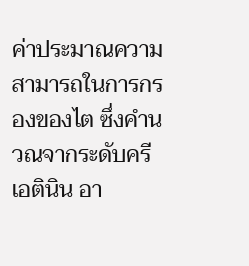ค่าประมาณความสามารถในการกรองของไต ซึ่งคำนวณจากระดับครีเอตินิน อา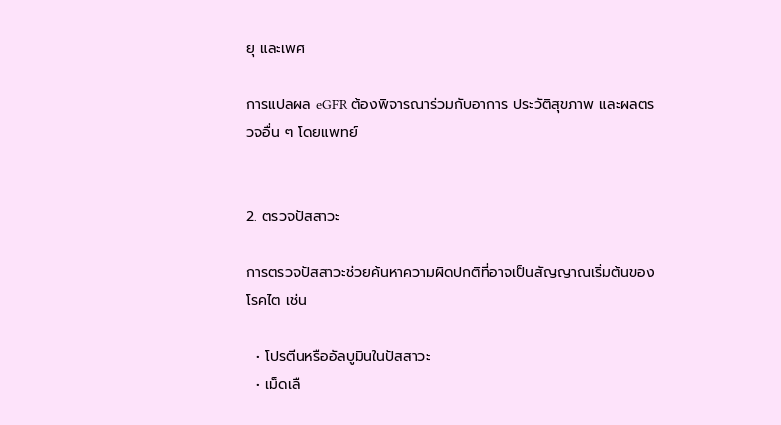ยุ และเพศ

การแปลผล eGFR ต้องพิจารณาร่วมกับอาการ ประวัติสุขภาพ และผลตรวจอื่น ๆ โดยแพทย์


2. ตรวจปัสสาวะ

การตรวจปัสสาวะช่วยค้นหาความผิดปกติที่อาจเป็นสัญญาณเริ่มต้นของโรคไต เช่น

  • โปรตีนหรืออัลบูมินในปัสสาวะ
  • เม็ดเลื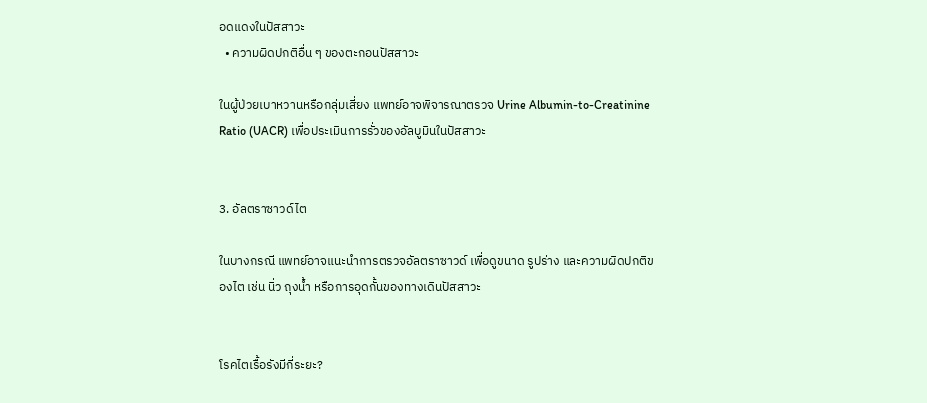อดแดงในปัสสาวะ
  • ความผิดปกติอื่น ๆ ของตะกอนปัสสาวะ

ในผู้ป่วยเบาหวานหรือกลุ่มเสี่ยง แพทย์อาจพิจารณาตรวจ Urine Albumin-to-Creatinine Ratio (UACR) เพื่อประเมินการรั่วของอัลบูมินในปัสสาวะ


3. อัลตราซาวด์ไต

ในบางกรณี แพทย์อาจแนะนำการตรวจอัลตราซาวด์ เพื่อดูขนาด รูปร่าง และความผิดปกติของไต เช่น นิ่ว ถุงน้ำ หรือการอุดกั้นของทางเดินปัสสาวะ


โรคไตเรื้อรังมีกี่ระยะ?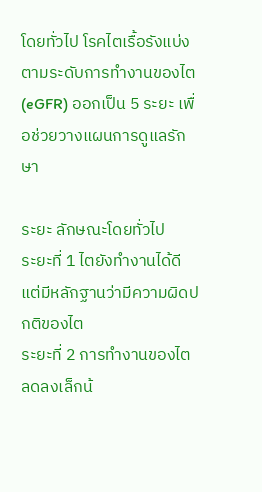โดยทั่วไป โรคไตเรื้อรังแบ่งตามระดับการทำงานของไต (eGFR) ออกเป็น 5 ระยะ เพื่อช่วยวางแผนการดูแลรักษา

ระยะ ลักษณะโดยทั่วไป
ระยะที่ 1 ไตยังทำงานได้ดี แต่มีหลักฐานว่ามีความผิดปกติของไต
ระยะที่ 2 การทำงานของไตลดลงเล็กน้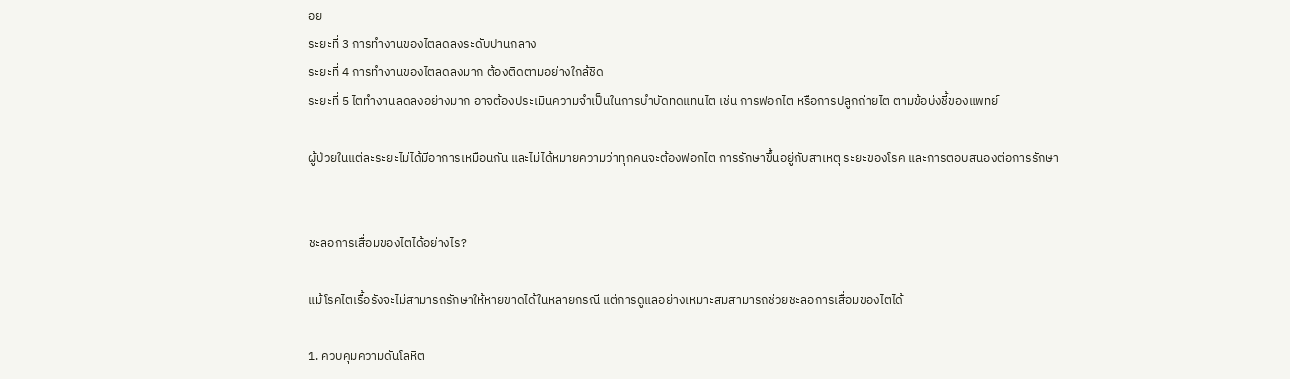อย
ระยะที่ 3 การทำงานของไตลดลงระดับปานกลาง
ระยะที่ 4 การทำงานของไตลดลงมาก ต้องติดตามอย่างใกล้ชิด
ระยะที่ 5 ไตทำงานลดลงอย่างมาก อาจต้องประเมินความจำเป็นในการบำบัดทดแทนไต เช่น การฟอกไต หรือการปลูกถ่ายไต ตามข้อบ่งชี้ของแพทย์

ผู้ป่วยในแต่ละระยะไม่ได้มีอาการเหมือนกัน และไม่ได้หมายความว่าทุกคนจะต้องฟอกไต การรักษาขึ้นอยู่กับสาเหตุ ระยะของโรค และการตอบสนองต่อการรักษา


ชะลอการเสื่อมของไตได้อย่างไร?

แม้โรคไตเรื้อรังจะไม่สามารถรักษาให้หายขาดได้ในหลายกรณี แต่การดูแลอย่างเหมาะสมสามารถช่วยชะลอการเสื่อมของไตได้

1. ควบคุมความดันโลหิต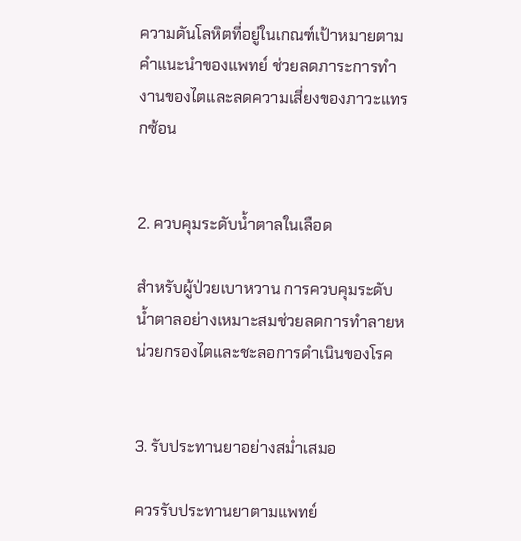ความดันโลหิตที่อยู่ในเกณฑ์เป้าหมายตามคำแนะนำของแพทย์ ช่วยลดภาระการทำงานของไตและลดความเสี่ยงของภาวะแทรกซ้อน


2. ควบคุมระดับน้ำตาลในเลือด

สำหรับผู้ป่วยเบาหวาน การควบคุมระดับน้ำตาลอย่างเหมาะสมช่วยลดการทำลายหน่วยกรองไตและชะลอการดำเนินของโรค


3. รับประทานยาอย่างสม่ำเสมอ

ควรรับประทานยาตามแพทย์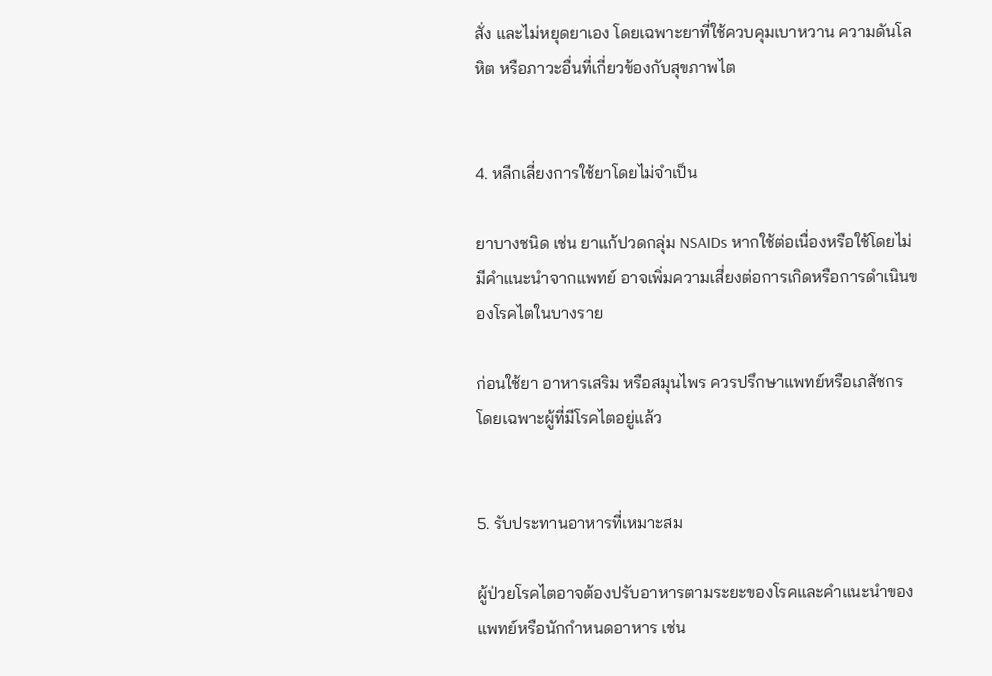สั่ง และไม่หยุดยาเอง โดยเฉพาะยาที่ใช้ควบคุมเบาหวาน ความดันโลหิต หรือภาวะอื่นที่เกี่ยวข้องกับสุขภาพไต


4. หลีกเลี่ยงการใช้ยาโดยไม่จำเป็น

ยาบางชนิด เช่น ยาแก้ปวดกลุ่ม NSAIDs หากใช้ต่อเนื่องหรือใช้โดยไม่มีคำแนะนำจากแพทย์ อาจเพิ่มความเสี่ยงต่อการเกิดหรือการดำเนินของโรคไตในบางราย

ก่อนใช้ยา อาหารเสริม หรือสมุนไพร ควรปรึกษาแพทย์หรือเภสัชกร โดยเฉพาะผู้ที่มีโรคไตอยู่แล้ว


5. รับประทานอาหารที่เหมาะสม

ผู้ป่วยโรคไตอาจต้องปรับอาหารตามระยะของโรคและคำแนะนำของแพทย์หรือนักกำหนดอาหาร เช่น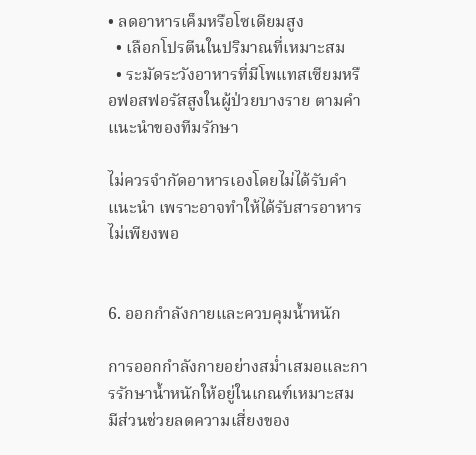• ลดอาหารเค็มหรือโซเดียมสูง
  • เลือกโปรตีนในปริมาณที่เหมาะสม
  • ระมัดระวังอาหารที่มีโพแทสเซียมหรือฟอสฟอรัสสูงในผู้ป่วยบางราย ตามคำแนะนำของทีมรักษา

ไม่ควรจำกัดอาหารเองโดยไม่ได้รับคำแนะนำ เพราะอาจทำให้ได้รับสารอาหารไม่เพียงพอ


6. ออกกำลังกายและควบคุมน้ำหนัก

การออกกำลังกายอย่างสม่ำเสมอและการรักษาน้ำหนักให้อยู่ในเกณฑ์เหมาะสม มีส่วนช่วยลดความเสี่ยงของ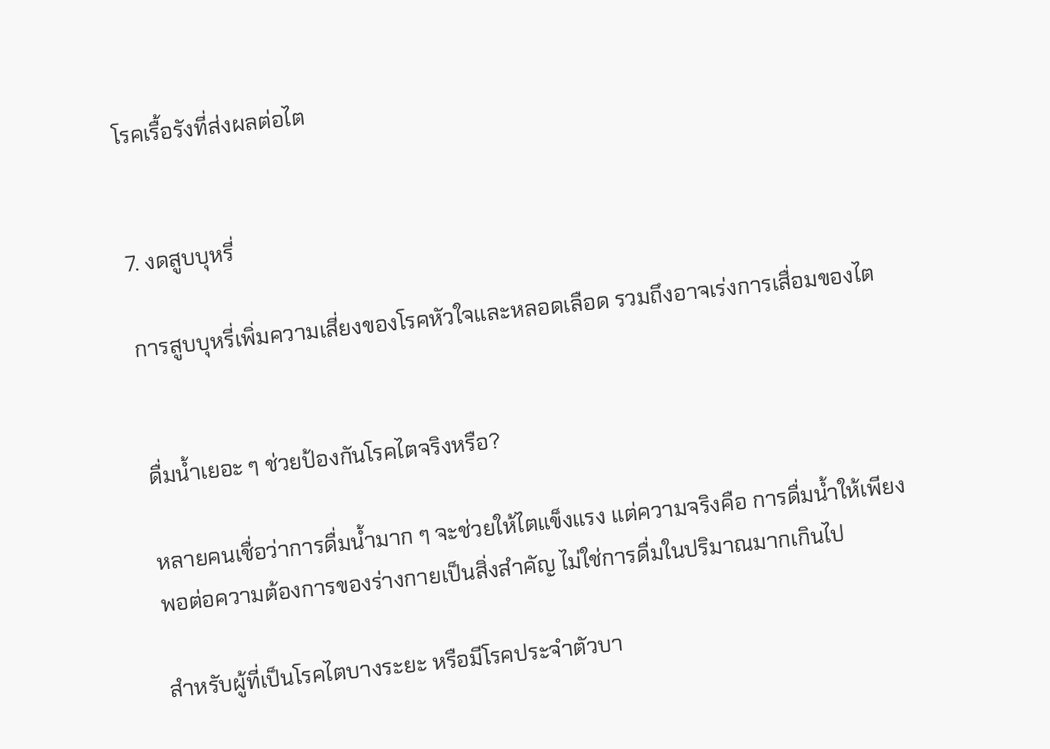โรคเรื้อรังที่ส่งผลต่อไต


7. งดสูบบุหรี่

การสูบบุหรี่เพิ่มความเสี่ยงของโรคหัวใจและหลอดเลือด รวมถึงอาจเร่งการเสื่อมของไต


ดื่มน้ำเยอะ ๆ ช่วยป้องกันโรคไตจริงหรือ?

หลายคนเชื่อว่าการดื่มน้ำมาก ๆ จะช่วยให้ไตแข็งแรง แต่ความจริงคือ การดื่มน้ำให้เพียงพอต่อความต้องการของร่างกายเป็นสิ่งสำคัญ ไม่ใช่การดื่มในปริมาณมากเกินไป

สำหรับผู้ที่เป็นโรคไตบางระยะ หรือมีโรคประจำตัวบา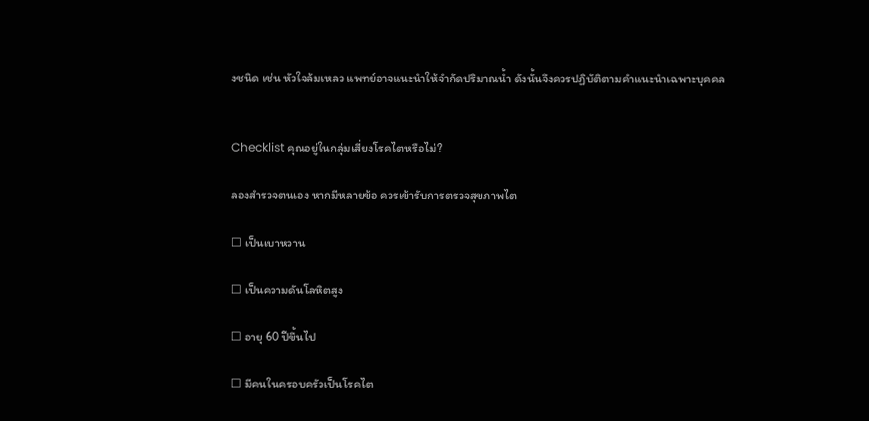งชนิด เช่น หัวใจล้มเหลว แพทย์อาจแนะนำให้จำกัดปริมาณน้ำ ดังนั้นจึงควรปฏิบัติตามคำแนะนำเฉพาะบุคคล


Checklist คุณอยู่ในกลุ่มเสี่ยงโรคไตหรือไม่?

ลองสำรวจตนเอง หากมีหลายข้อ ควรเข้ารับการตรวจสุขภาพไต

☐ เป็นเบาหวาน

☐ เป็นความดันโลหิตสูง

☐ อายุ 60 ปีขึ้นไป

☐ มีคนในครอบครัวเป็นโรคไต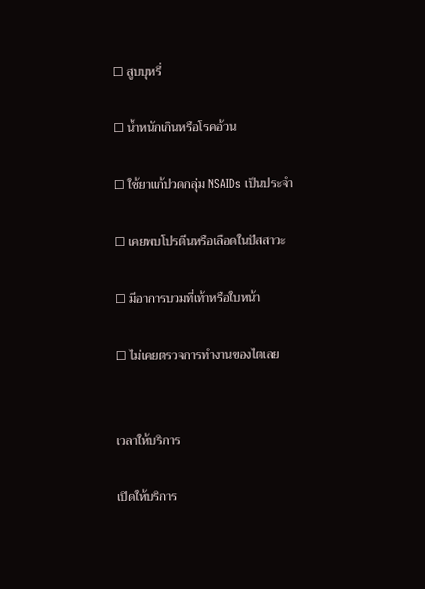☐ สูบบุหรี่

☐ น้ำหนักเกินหรือโรคอ้วน

☐ ใช้ยาแก้ปวดกลุ่ม NSAIDs เป็นประจำ

☐ เคยพบโปรตีนหรือเลือดในปัสสาวะ

☐ มีอาการบวมที่เท้าหรือใบหน้า

☐ ไม่เคยตรวจการทำงานของไตเลย


เวลาให้บริการ

เปิดให้บริการ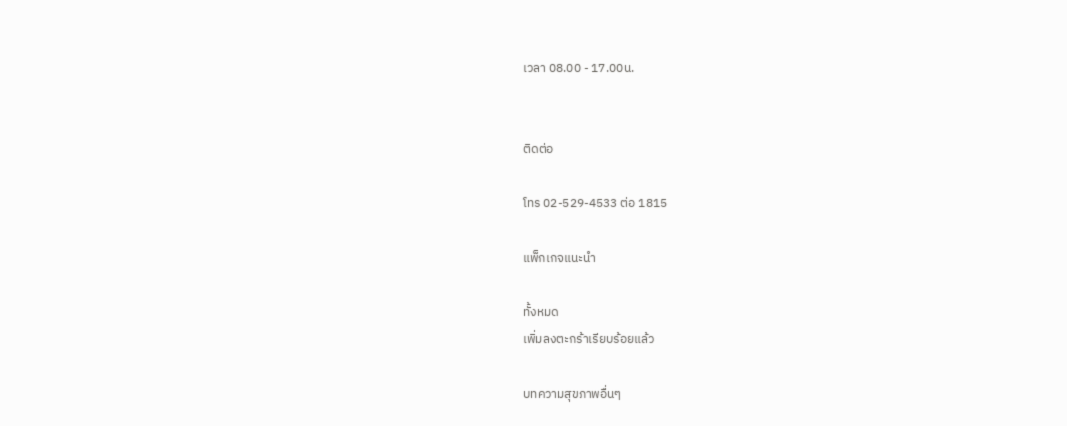เวลา 08.00 - 17.00น.


ติดต่อ

โทร 02-529-4533 ต่อ 1815

แพ็กเกจแนะนำ

ทั้งหมด
เพิ่มลงตะกร้าเรียบร้อยแล้ว

บทความสุขภาพอื่นๆ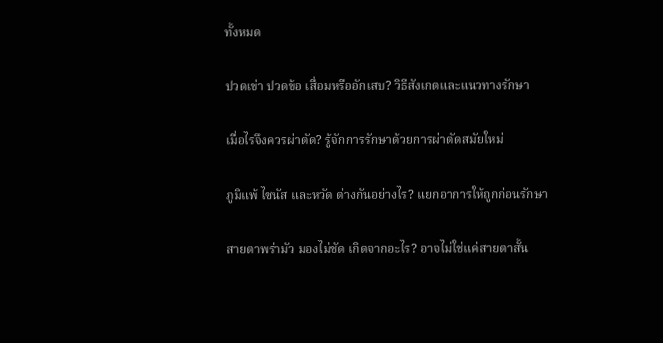ทั้งหมด

ปวดเข่า ปวดข้อ เสื่อมหรืออักเสบ? วิธีสังเกตและแนวทางรักษา

เมื่อไรจึงควรผ่าตัด? รู้จักการรักษาด้วยการผ่าตัดสมัยใหม่

ภูมิแพ้ ไซนัส และหวัด ต่างกันอย่างไร? แยกอาการให้ถูกก่อนรักษา

สายตาพร่ามัว มองไม่ชัด เกิดจากอะไร? อาจไม่ใช่แค่สายตาสั้น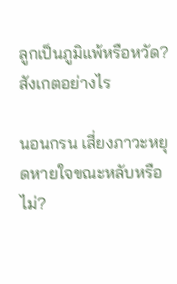ลูกเป็นภูมิแพ้หรือหวัด? สังเกตอย่างไร

นอนกรน เสี่ยงภาวะหยุดหายใจขณะหลับหรือไม่?